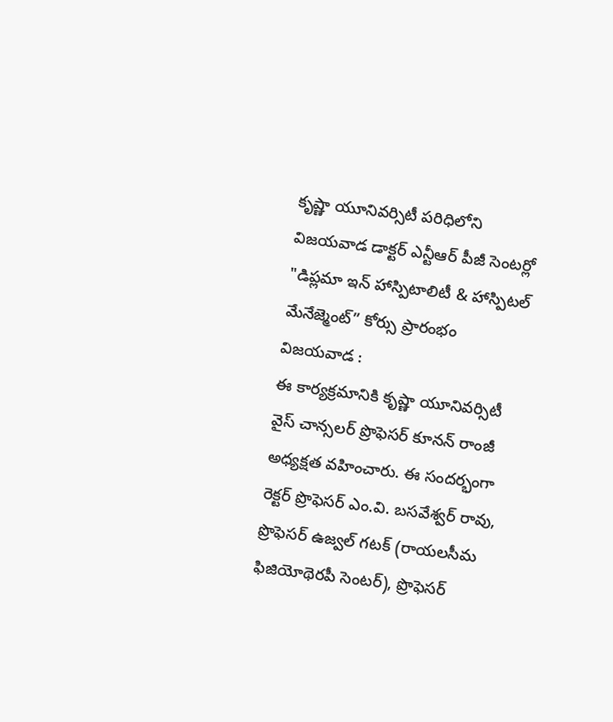కృష్ణా యూనివర్సిటీ పరిధిలోని విజయవాడ డాక్టర్ ఎన్టీఆర్ పీజీ సెంటర్లో "డిప్లమా ఇన్ హాస్పిటాలిటీ & హాస్పిటల్ మేనేజ్మెంట్” కోర్సు ప్రారంభం
విజయవాడ :
ఈ కార్యక్రమానికి కృష్ణా యూనివర్సిటీ వైస్ చాన్సలర్ ప్రొఫెసర్ కూనన్ రాంజీ అధ్యక్షత వహించారు. ఈ సందర్భంగా రెక్టర్ ప్రొఫెసర్ ఎం.వి. బసవేశ్వర్ రావు, ప్రొఫెసర్ ఉజ్వల్ గటక్ (రాయలసీమ ఫిజియోథెరపీ సెంటర్), ప్రొఫెసర్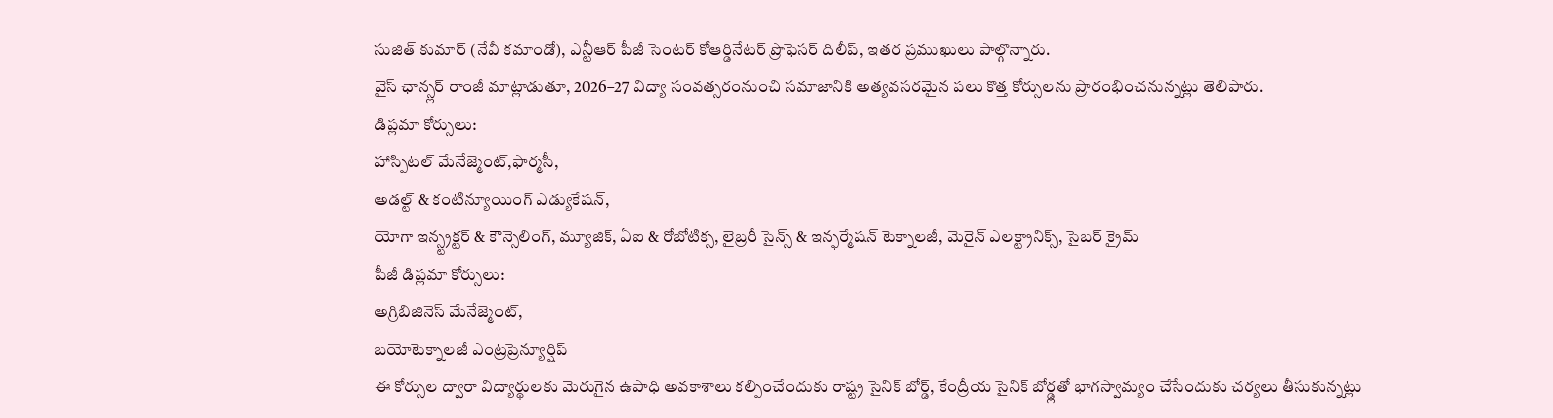సుజిత్ కుమార్ (నేవీ కమాండో), ఎన్టీఆర్ పీజీ సెంటర్ కోఆర్డినేటర్ ప్రొఫెసర్ దిలీప్, ఇతర ప్రముఖులు పాల్గొన్నారు.
వైస్ ఛాన్స్లర్ రాంజీ మాట్లాడుతూ, 2026–27 విద్యా సంవత్సరంనుంచి సమాజానికి అత్యవసరమైన పలు కొత్త కోర్సులను ప్రారంభించనున్నట్లు తెలిపారు.
డిప్లమా కోర్సులు:
హాస్పిటల్ మేనేజ్మెంట్,ఫార్మసీ,
అడల్ట్ & కంటిన్యూయింగ్ ఎడ్యుకేషన్,
యోగా ఇన్స్ట్రక్టర్ & కౌన్సెలింగ్, మ్యూజిక్, ఏఐ & రోబోటిక్స, లైబ్రరీ సైన్స్ & ఇన్ఫర్మేషన్ టెక్నాలజీ, మెరైన్ ఎలక్ట్రానిక్స్, సైబర్ క్రైమ్
పీజీ డిప్లమా కోర్సులు:
అగ్రిబిజినెస్ మేనేజ్మెంట్,
బయోటెక్నాలజీ ఎంట్రప్రెన్యూర్షిప్
ఈ కోర్సుల ద్వారా విద్యార్థులకు మెరుగైన ఉపాధి అవకాశాలు కల్పించేందుకు రాష్ట్ర సైనిక్ బోర్డ్, కేంద్రీయ సైనిక్ బోర్డ్లతో భాగస్వామ్యం చేసేందుకు చర్యలు తీసుకున్నట్లు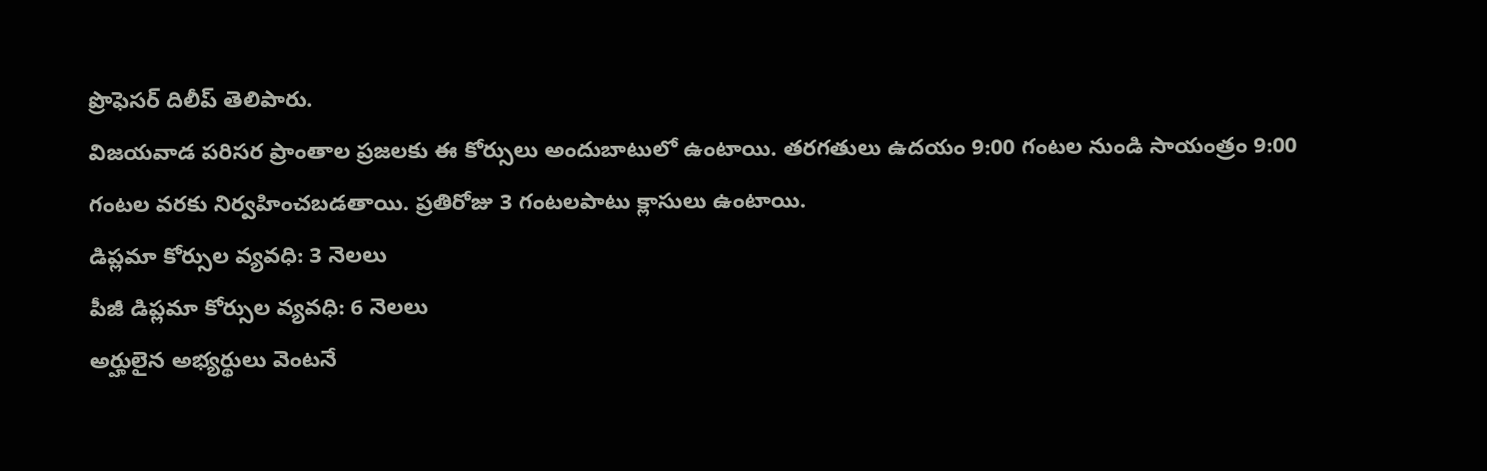ప్రొఫెసర్ దిలీప్ తెలిపారు.
విజయవాడ పరిసర ప్రాంతాల ప్రజలకు ఈ కోర్సులు అందుబాటులో ఉంటాయి. తరగతులు ఉదయం 9:00 గంటల నుండి సాయంత్రం 9:00 గంటల వరకు నిర్వహించబడతాయి. ప్రతిరోజు 3 గంటలపాటు క్లాసులు ఉంటాయి.
డిప్లమా కోర్సుల వ్యవధి: 3 నెలలు
పీజీ డిప్లమా కోర్సుల వ్యవధి: 6 నెలలు
అర్హులైన అభ్యర్థులు వెంటనే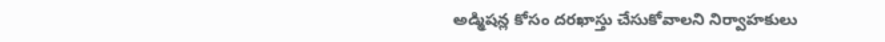అడ్మిషన్ల కోసం దరఖాస్తు చేసుకోవాలని నిర్వాహకులు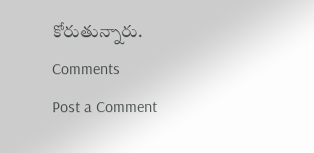కోరుతున్నారు.
Comments
Post a Comment